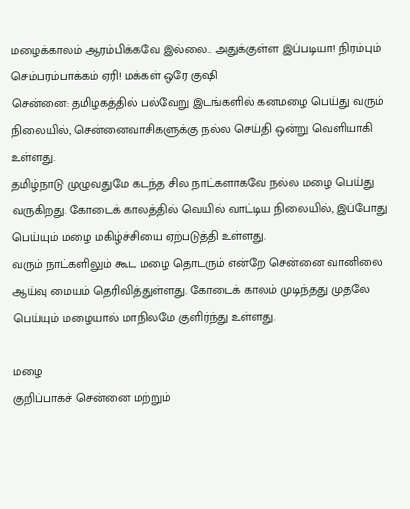மழைக்காலம் ஆரம்பிக்கவே இல்லை.. அதுக்குள்ள இப்படியா! நிரம்பும் செம்பரம்பாக்கம் ஏரி! மக்கள் ஒரே குஷி
சென்னை: தமிழகத்தில் பல்வேறு இடங்களில் கனமழை பெய்து வரும் நிலையில், சென்னைவாசிகளுக்கு நல்ல செய்தி ஒன்று வெளியாகி உள்ளது.
தமிழ்நாடு முழுவதுமே கடந்த சில நாட்களாகவே நல்ல மழை பெய்து வருகிறது. கோடைக் காலத்தில் வெயில் வாட்டிய நிலையில், இப்போது பெய்யும் மழை மகிழ்ச்சியை ஏற்படுத்தி உள்ளது.
வரும் நாட்களிலும் கூட மழை தொடரும் என்றே சென்னை வானிலை ஆய்வு மையம் தெரிவித்துள்ளது. கோடைக் காலம் முடிந்தது முதலே பெய்யும் மழையால் மாநிலமே குளிர்ந்து உள்ளது.

மழை
குறிப்பாகச் சென்னை மற்றும்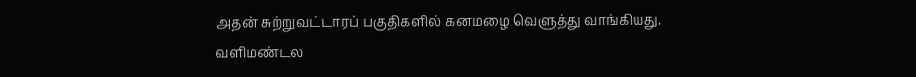அதன் சுற்றுவட்டாரப் பகுதிகளில் கனமழை வெளுத்து வாங்கியது. வளிமண்டல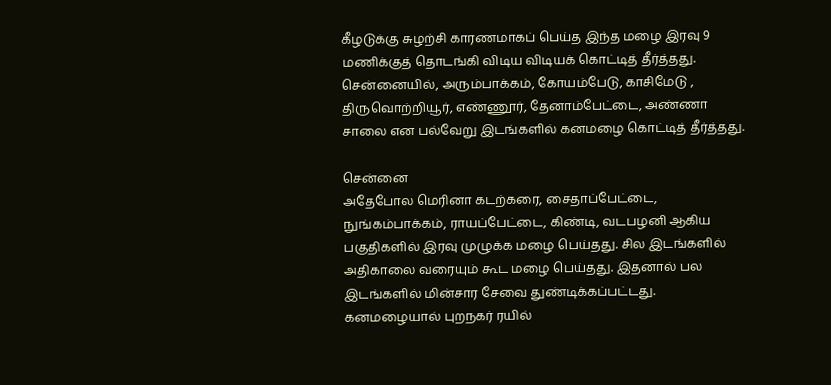கீழடுக்கு சுழற்சி காரணமாகப் பெய்த இந்த மழை இரவு 9 மணிக்குத் தொடங்கி விடிய விடியக் கொட்டித் தீர்த்தது. சென்னையில், அரும்பாக்கம், கோயம்பேடு, காசிமேடு , திருவொற்றியூர், எண்ணூர், தேனாம்பேட்டை, அண்ணா சாலை என பல்வேறு இடங்களில் கனமழை கொட்டித் தீர்த்தது.

சென்னை
அதேபோல மெரினா கடற்கரை, சைதாப்பேட்டை, நுங்கம்பாக்கம், ராயப்பேட்டை, கிண்டி, வடபழனி ஆகிய பகுதிகளில் இரவு முழுக்க மழை பெய்தது. சில இடங்களில் அதிகாலை வரையும் கூட மழை பெய்தது. இதனால் பல இடங்களில் மின்சார சேவை துண்டிக்கப்பட்டது. கனமழையால் புறநகர் ரயில்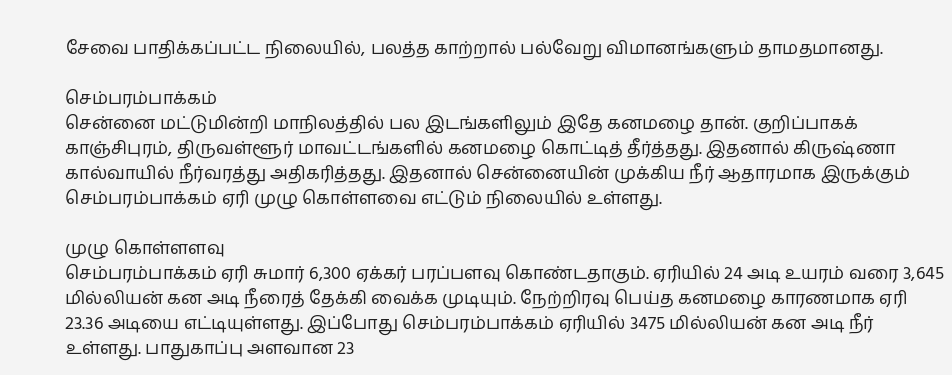சேவை பாதிக்கப்பட்ட நிலையில், பலத்த காற்றால் பல்வேறு விமானங்களும் தாமதமானது.

செம்பரம்பாக்கம்
சென்னை மட்டுமின்றி மாநிலத்தில் பல இடங்களிலும் இதே கனமழை தான். குறிப்பாகக் காஞ்சிபுரம், திருவள்ளூர் மாவட்டங்களில் கனமழை கொட்டித் தீர்த்தது. இதனால் கிருஷ்ணா கால்வாயில் நீர்வரத்து அதிகரித்தது. இதனால் சென்னையின் முக்கிய நீர் ஆதாரமாக இருக்கும் செம்பரம்பாக்கம் ஏரி முழு கொள்ளவை எட்டும் நிலையில் உள்ளது.

முழு கொள்ளளவு
செம்பரம்பாக்கம் ஏரி சுமார் 6,300 ஏக்கர் பரப்பளவு கொண்டதாகும். ஏரியில் 24 அடி உயரம் வரை 3,645 மில்லியன் கன அடி நீரைத் தேக்கி வைக்க முடியும். நேற்றிரவு பெய்த கனமழை காரணமாக ஏரி 23.36 அடியை எட்டியுள்ளது. இப்போது செம்பரம்பாக்கம் ஏரியில் 3475 மில்லியன் கன அடி நீர் உள்ளது. பாதுகாப்பு அளவான 23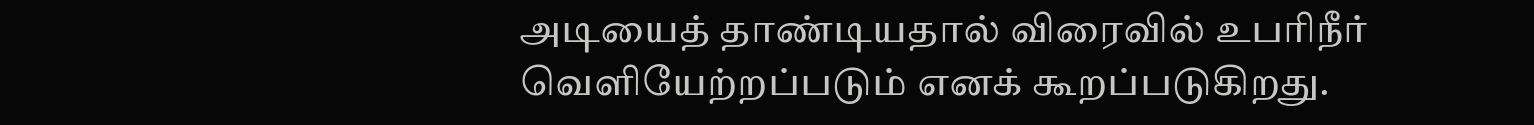அடியைத் தாண்டியதால் விரைவில் உபரிநீர் வெளியேற்றப்படும் எனக் கூறப்படுகிறது.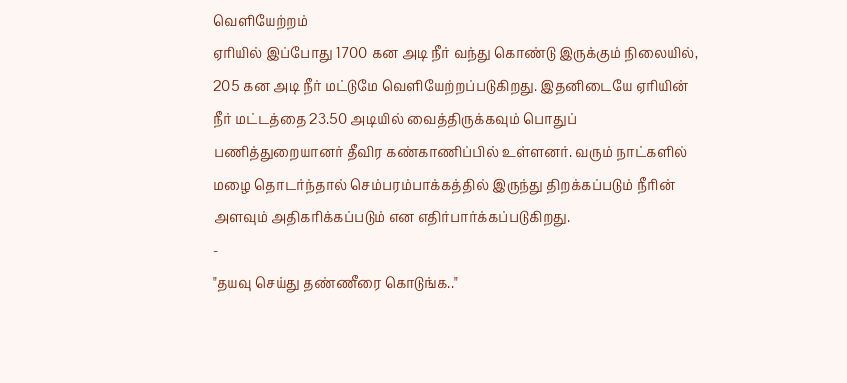வெளியேற்றம்
ஏரியில் இப்போது 1700 கன அடி நீர் வந்து கொண்டு இருக்கும் நிலையில், 205 கன அடி நீர் மட்டுமே வெளியேற்றப்படுகிறது. இதனிடையே ஏரியின் நீர் மட்டத்தை 23.50 அடியில் வைத்திருக்கவும் பொதுப் பணித்துறையானர் தீவிர கண்காணிப்பில் உள்ளனர். வரும் நாட்களில் மழை தொடர்ந்தால் செம்பரம்பாக்கத்தில் இருந்து திறக்கப்படும் நீரின் அளவும் அதிகரிக்கப்படும் என எதிர்பார்க்கப்படுகிறது.
-
"தயவு செய்து தண்ணீரை கொடுங்க.."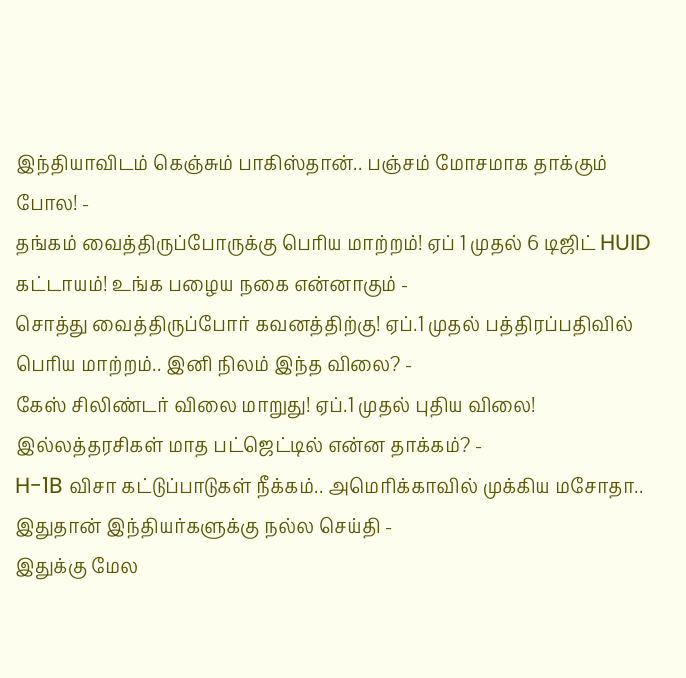இந்தியாவிடம் கெஞ்சும் பாகிஸ்தான்.. பஞ்சம் மோசமாக தாக்கும் போல! -
தங்கம் வைத்திருப்போருக்கு பெரிய மாற்றம்! ஏப் 1 முதல் 6 டிஜிட் HUID கட்டாயம்! உங்க பழைய நகை என்னாகும் -
சொத்து வைத்திருப்போர் கவனத்திற்கு! ஏப்.1 முதல் பத்திரப்பதிவில் பெரிய மாற்றம்.. இனி நிலம் இந்த விலை? -
கேஸ் சிலிண்டர் விலை மாறுது! ஏப்.1 முதல் புதிய விலை! இல்லத்தரசிகள் மாத பட்ஜெட்டில் என்ன தாக்கம்? -
H-1B விசா கட்டுப்பாடுகள் நீக்கம்.. அமெரிக்காவில் முக்கிய மசோதா.. இதுதான் இந்தியர்களுக்கு நல்ல செய்தி -
இதுக்கு மேல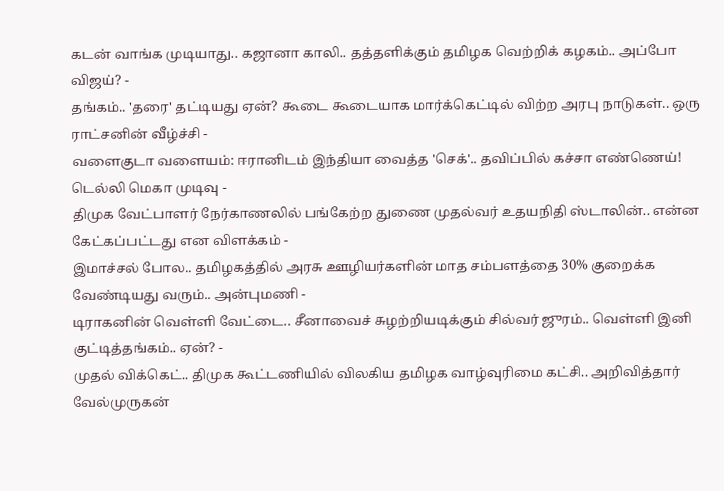கடன் வாங்க முடியாது.. கஜானா காலி.. தத்தளிக்கும் தமிழக வெற்றிக் கழகம்.. அப்போ விஜய்? -
தங்கம்.. 'தரை' தட்டியது ஏன்? கூடை கூடையாக மார்க்கெட்டில் விற்ற அரபு நாடுகள்.. ஒரு ராட்சனின் வீழ்ச்சி -
வளைகுடா வளையம்: ஈரானிடம் இந்தியா வைத்த 'செக்'.. தவிப்பில் கச்சா எண்ணெய்! டெல்லி மெகா முடிவு -
திமுக வேட்பாளர் நேர்காணலில் பங்கேற்ற துணை முதல்வர் உதயநிதி ஸ்டாலின்.. என்ன கேட்கப்பட்டது என விளக்கம் -
இமாச்சல் போல.. தமிழகத்தில் அரசு ஊழியர்களின் மாத சம்பளத்தை 30% குறைக்க வேண்டியது வரும்.. அன்புமணி -
டிராகனின் வெள்ளி வேட்டை.. சீனாவைச் சுழற்றியடிக்கும் சில்வர் ஜுரம்.. வெள்ளி இனி குட்டித்தங்கம்.. ஏன்? -
முதல் விக்கெட்.. திமுக கூட்டணியில் விலகிய தமிழக வாழ்வுரிமை கட்சி.. அறிவித்தார் வேல்முருகன்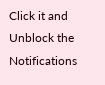Click it and Unblock the Notifications